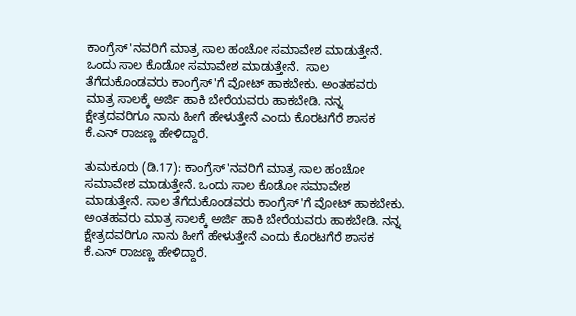ಕಾಂಗ್ರೆಸ್'ನವರಿಗೆ ಮಾತ್ರ ಸಾಲ ಹಂಚೋ ಸಮಾವೇಶ ಮಾಡುತ್ತೇನೆ. ಒಂದು ಸಾಲ ಕೊಡೋ ಸಮಾವೇಶ ಮಾಡುತ್ತೇನೆ.  ಸಾಲ ತೆಗೆದುಕೊಂಡವರು ಕಾಂಗ್ರೆಸ್'ಗೆ ವೋಟ್ ಹಾಕಬೇಕು. ಅಂತಹವರು ಮಾತ್ರ ಸಾಲಕ್ಕೆ ಅರ್ಜಿ ಹಾಕಿ ಬೇರೆಯವರು ಹಾಕಬೇಡಿ. ನನ್ನ ಕ್ಷೇತ್ರದವರಿಗೂ ನಾನು ಹೀಗೆ ಹೇಳುತ್ತೇನೆ ಎಂದು ಕೊರಟಗೆರೆ ಶಾಸಕ ಕೆ.ಎನ್ ರಾಜಣ್ಣ ಹೇಳಿದ್ದಾರೆ.

ತುಮಕೂರು (ಡಿ.17): ಕಾಂಗ್ರೆಸ್'ನವರಿಗೆ ಮಾತ್ರ ಸಾಲ ಹಂಚೋ ಸಮಾವೇಶ ಮಾಡುತ್ತೇನೆ. ಒಂದು ಸಾಲ ಕೊಡೋ ಸಮಾವೇಶ ಮಾಡುತ್ತೇನೆ. ಸಾಲ ತೆಗೆದುಕೊಂಡವರು ಕಾಂಗ್ರೆಸ್'ಗೆ ವೋಟ್ ಹಾಕಬೇಕು. ಅಂತಹವರು ಮಾತ್ರ ಸಾಲಕ್ಕೆ ಅರ್ಜಿ ಹಾಕಿ ಬೇರೆಯವರು ಹಾಕಬೇಡಿ. ನನ್ನ ಕ್ಷೇತ್ರದವರಿಗೂ ನಾನು ಹೀಗೆ ಹೇಳುತ್ತೇನೆ ಎಂದು ಕೊರಟಗೆರೆ ಶಾಸಕ ಕೆ.ಎನ್ ರಾಜಣ್ಣ ಹೇಳಿದ್ದಾರೆ.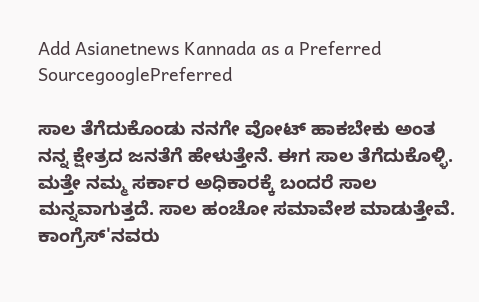Add Asianetnews Kannada as a Preferred SourcegooglePreferred

ಸಾಲ ತೆಗೆದುಕೊಂಡು ನನಗೇ ವೋಟ್ ಹಾಕಬೇಕು ಅಂತ ನನ್ನ ಕ್ಷೇತ್ರದ ಜನತೆಗೆ ಹೇಳುತ್ತೇನೆ. ಈಗ ಸಾಲ ತೆಗೆದುಕೊಳ್ಳಿ. ಮತ್ತೇ ನಮ್ಮ ಸರ್ಕಾರ ಅಧಿಕಾರಕ್ಕೆ ಬಂದರೆ ಸಾಲ ಮನ್ನವಾಗುತ್ತದೆ. ಸಾಲ ಹಂಚೋ ಸಮಾವೇಶ ಮಾಡುತ್ತೇವೆ. ಕಾಂಗ್ರೆಸ್'ನವರು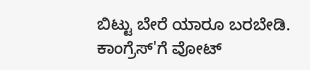ಬಿಟ್ಟು ಬೇರೆ ಯಾರೂ ಬರಬೇಡಿ. ಕಾಂಗ್ರೆಸ್'ಗೆ ವೋಟ್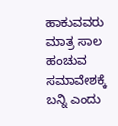ಹಾಕುವವರು ಮಾತ್ರ ಸಾಲ ಹಂಚುವ ಸಮಾವೇಶಕ್ಕೆ ಬನ್ನಿ ಎಂದು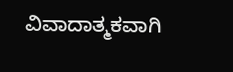ವಿವಾದಾತ್ಮಕವಾಗಿ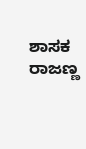ಶಾಸಕ ರಾಜಣ್ಣ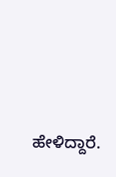ಹೇಳಿದ್ದಾರೆ.